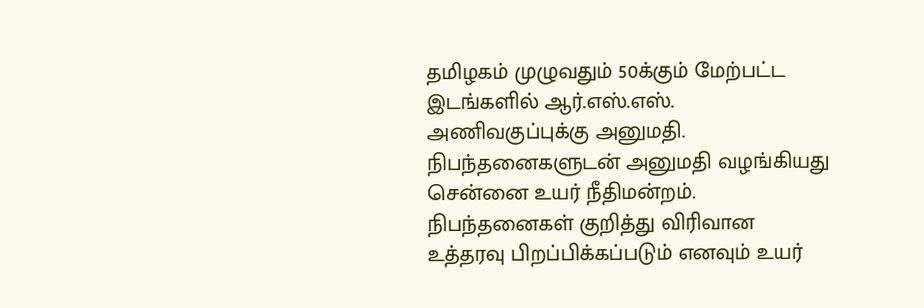தமிழகம் முழுவதும் 50க்கும் மேற்பட்ட இடங்களில் ஆர்.எஸ்.எஸ். அணிவகுப்புக்கு அனுமதி.
நிபந்தனைகளுடன் அனுமதி வழங்கியது சென்னை உயர் நீதிமன்றம்.
நிபந்தனைகள் குறித்து விரிவான உத்தரவு பிறப்பிக்கப்படும் எனவும் உயர்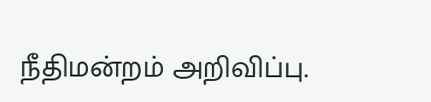நீதிமன்றம் அறிவிப்பு.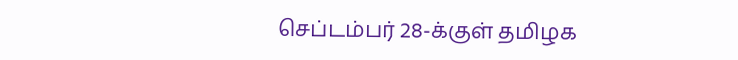செப்டம்பர் 28-க்குள் தமிழக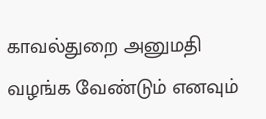காவல்துறை அனுமதி வழங்க வேண்டும் எனவும்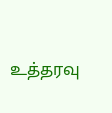உத்தரவு